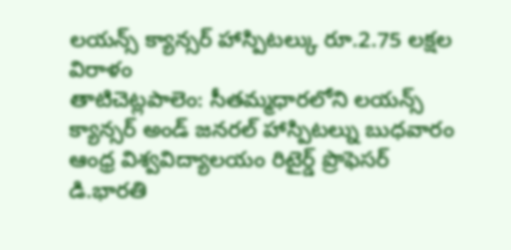లయన్స్ క్యాన్సర్ హాస్పిటల్కు రూ.2.75 లక్షల విరాళం
తాటిచెట్లపాలెం: సీతమ్మధారలోని లయన్స్ క్యాన్సర్ అండ్ జనరల్ హాస్పిటల్ను బుధవారం ఆంధ్ర విశ్వవిద్యాలయం రిటైర్డ్ ప్రొఫెసర్ డి.భారతి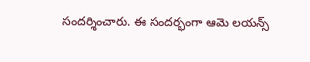సందర్శించారు. ఈ సందర్భంగా ఆమె లయన్స్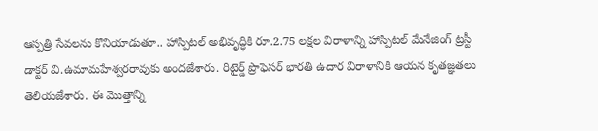ఆస్పత్రి సేవలను కొనియాడుతూ.. హాస్పిటల్ అభివృద్ధికి రూ.2.75 లక్షల విరాళాన్ని హాస్పిటల్ మేనేజింగ్ ట్రస్టీ డాక్టర్ వి.ఉమామహేశ్వరరావుకు అందజేశారు. రిటైర్డ్ ప్రొఫెసర్ భారతి ఉదార విరాళానికి ఆయన కృతజ్ఞతలు తెలియజేశారు. ఈ మొత్తాన్ని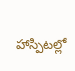హాస్పిటల్లో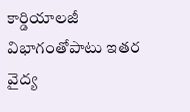కార్డియాలజీ విభాగంతోపాటు ఇతర వైద్య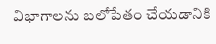విభాగాలను బలోపేతం చేయడానికి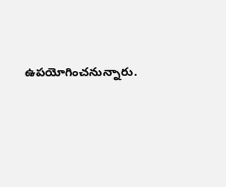ఉపయోగించనున్నారు.